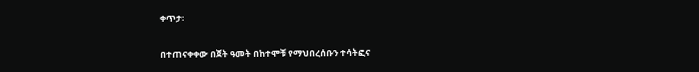ቀጥታ፡

በተጠናቀቀው በጀት ዓመት በከተሞቹ የማህበረሰቡን ተሳትፎና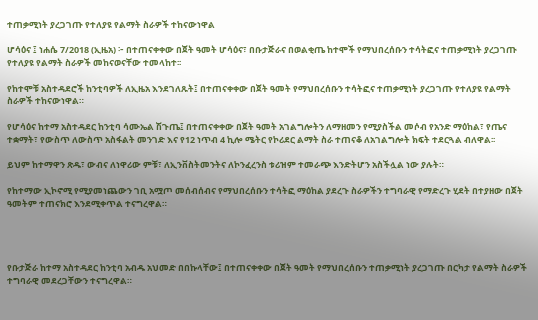ተጠቃሚነት ያረጋገጡ የተለያዩ የልማት ስራዎች ተከናውነዋል

ሆሳዕና ፤ ነሐሴ 7/2018 (ኢዜአ) ፦ በተጠናቀቀው በጀት ዓመት ሆሳዕና፣ በቡታጅራና በወልቂጤ ከተሞች የማህበረሰቡን ተሳትፎና ተጠቃሚነት ያረጋገጡ የተለያዩ የልማት ስራዎች መከናወናቸው ተመላከተ፡፡

የከተሞቹ አስተዳደሮች ከንቲባዎች ለኢዜአ እንደገለጹት፤ በተጠናቀቀው በጀት ዓመት የማህበረሰቡን ተሳትፎና ተጠቃሚነት ያረጋገጡ የተለያዩ የልማት ስራዎች ተከናውነዋል።

የሆሳዕና ከተማ አስተዳደር ከንቲባ ሳሙኤል ሽጉጤ፤ በተጠናቀቀው በጀት ዓመት አገልግሎትን ለማዘመን የሚያስችል መሶብ የአንድ ማዕከል፣ የጤና ተቋማት፣ የውስጥ ለውስጥ አስፋልት መንገድ እና የ12 ነጥብ 4 ኪሎ ሜትር የኮሪደር ልማት ስራ ተጠናቆ ለአገልግሎት ክፍት ተደርጓል ብለዋል፡፡

ይህም ከተማዋን ጽዱ፣ ውብና ለነዋሪው ምቹ፣ ለኢንቨስትመንትና ለኮንፈረንስ ቱሪዝም ተመራጭ እንድትሆን አስችሏል ነው ያሉት።

የከተማው ኢኮኖሚ የሚያመነጨውን ገቢ አሟጦ መሰብሰብና የማህበረሰቡን ተሳትፎ ማዕከል ያደረጉ ስራዎችን ተግባራዊ የማድረጉ ሂደት በተያዘው በጀት ዓመትም ተጠናክሮ እንደሚቀጥል ተናግረዋል።




የቡታጅራ ከተማ አስተዳደር ከንቲባ አብዱ አህመድ በበኩላቸው፤ በተጠናቀቀው በጀት ዓመት የማህበረሰቡን ተጠቃሚነት ያረጋገጡ በርካታ የልማት ስራዎች ተግባራዊ መደረጋቸውን ተናግረዋል።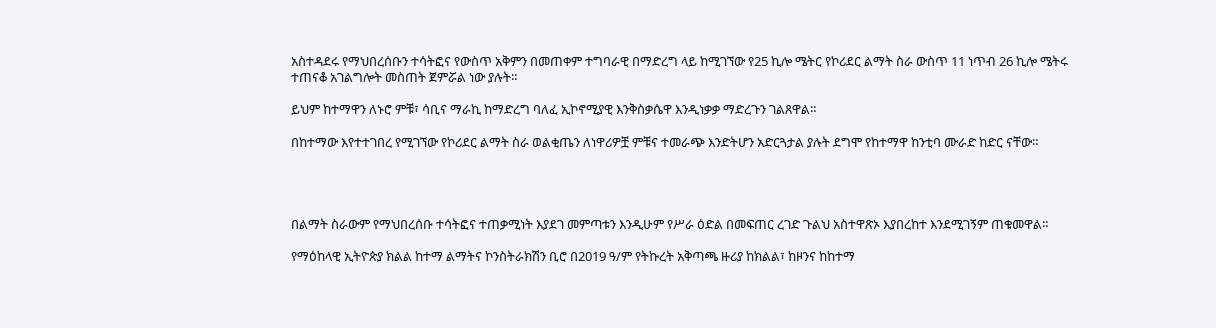አስተዳደሩ የማህበረሰቡን ተሳትፎና የውስጥ አቅምን በመጠቀም ተግባራዊ በማድረግ ላይ ከሚገኘው የ25 ኪሎ ሜትር የኮሪደር ልማት ስራ ውስጥ 11 ነጥብ 26 ኪሎ ሜትሩ ተጠናቆ አገልግሎት መስጠት ጀምሯል ነው ያሉት።

ይህም ከተማዋን ለኑሮ ምቹ፣ ሳቢና ማራኪ ከማድረግ ባለፈ ኢኮኖሚያዊ እንቅስቃሴዋ እንዲነቃቃ ማድረጉን ገልጸዋል።

በከተማው እየተተገበረ የሚገኘው የኮሪደር ልማት ስራ ወልቂጤን ለነዋሪዎቿ ምቹና ተመራጭ እንድትሆን አድርጓታል ያሉት ደግሞ የከተማዋ ከንቲባ ሙራድ ከድር ናቸው።




በልማት ስራውም የማህበረሰቡ ተሳትፎና ተጠቃሚነት እያደገ መምጣቱን እንዲሁም የሥራ ዕድል በመፍጠር ረገድ ጉልህ አስተዋጽኦ እያበረከተ እንደሚገኝም ጠቁመዋል።

የማዕከላዊ ኢትዮጵያ ክልል ከተማ ልማትና ኮንስትራክሽን ቢሮ በ2019 ዓ/ም የትኩረት አቅጣጫ ዙሪያ ከክልል፣ ከዞንና ከከተማ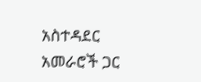አስተዳደር አመራሮች ጋር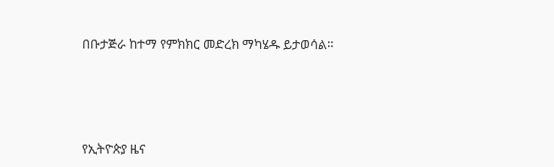በቡታጅራ ከተማ የምክክር መድረክ ማካሄዱ ይታወሳል።





የኢትዮጵያ ዜና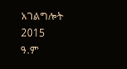አገልግሎት
2015
ዓ.ም